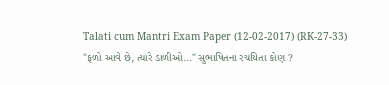Talati cum Mantri Exam Paper (12-02-2017) (RK-27-33) "ફળો આવે છે, ત્યારે ડાળીઓ..." સુભાષિતના રચયિતા કોણ ?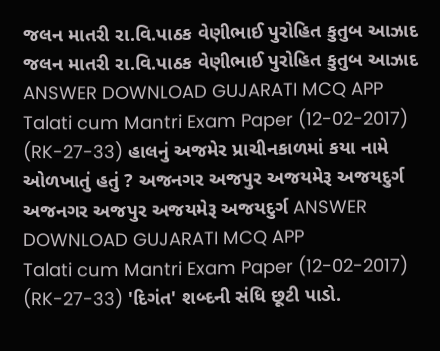જલન માતરી રા.વિ.પાઠક વેણીભાઈ પુરોહિત કુતુબ આઝાદ જલન માતરી રા.વિ.પાઠક વેણીભાઈ પુરોહિત કુતુબ આઝાદ ANSWER DOWNLOAD GUJARATI MCQ APP
Talati cum Mantri Exam Paper (12-02-2017) (RK-27-33) હાલનું અજમેર પ્રાચીનકાળમાં કયા નામે ઓળખાતું હતું ? અજનગર અજપુર અજયમેરૂ અજયદુર્ગ અજનગર અજપુર અજયમેરૂ અજયદુર્ગ ANSWER DOWNLOAD GUJARATI MCQ APP
Talati cum Mantri Exam Paper (12-02-2017) (RK-27-33) 'દિગંત' શબ્દની સંધિ છૂટી પાડો.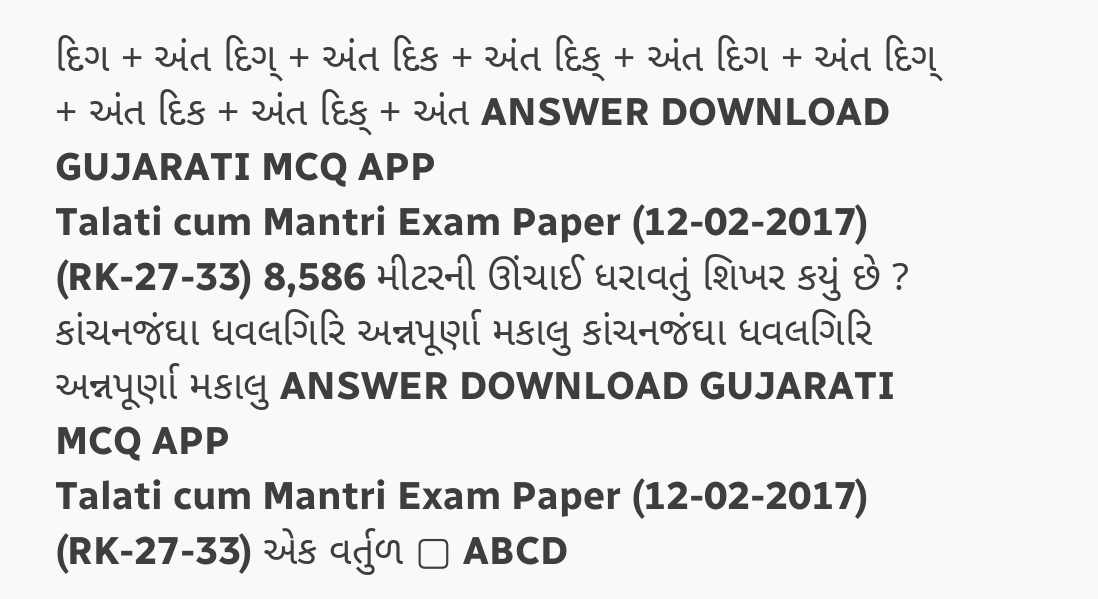દિગ + અંત દિગ્ + અંત દિક + અંત દિક્ + અંત દિગ + અંત દિગ્ + અંત દિક + અંત દિક્ + અંત ANSWER DOWNLOAD GUJARATI MCQ APP
Talati cum Mantri Exam Paper (12-02-2017) (RK-27-33) 8,586 મીટરની ઊંચાઈ ધરાવતું શિખર કયું છે ? કાંચનજંઘા ધવલગિરિ અન્નપૂર્ણા મકાલુ કાંચનજંઘા ધવલગિરિ અન્નપૂર્ણા મકાલુ ANSWER DOWNLOAD GUJARATI MCQ APP
Talati cum Mantri Exam Paper (12-02-2017) (RK-27-33) એક વર્તુળ ▢ ABCD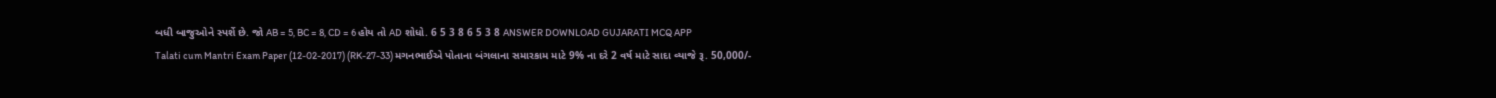બધી બાજુઓને સ્પર્શે છે. જો AB = 5, BC = 8, CD = 6 હોય તો AD શોધો. 6 5 3 8 6 5 3 8 ANSWER DOWNLOAD GUJARATI MCQ APP
Talati cum Mantri Exam Paper (12-02-2017) (RK-27-33) મગનભાઈએ પોતાના બંગલાના સમારકામ માટે 9% ના દરે 2 વર્ષ માટે સાદા વ્યાજે રૂ. 50,000/-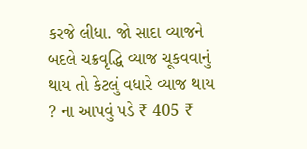કરજે લીધા. જો સાદા વ્યાજને બદલે ચક્રવૃદ્ધિ વ્યાજ ચૂકવવાનું થાય તો કેટલું વધારે વ્યાજ થાય ? ના આપવું પડે ₹ 405 ₹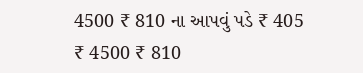4500 ₹ 810 ના આપવું પડે ₹ 405 ₹ 4500 ₹ 810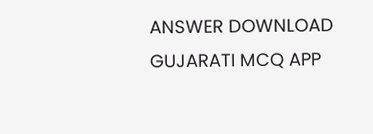ANSWER DOWNLOAD GUJARATI MCQ APP